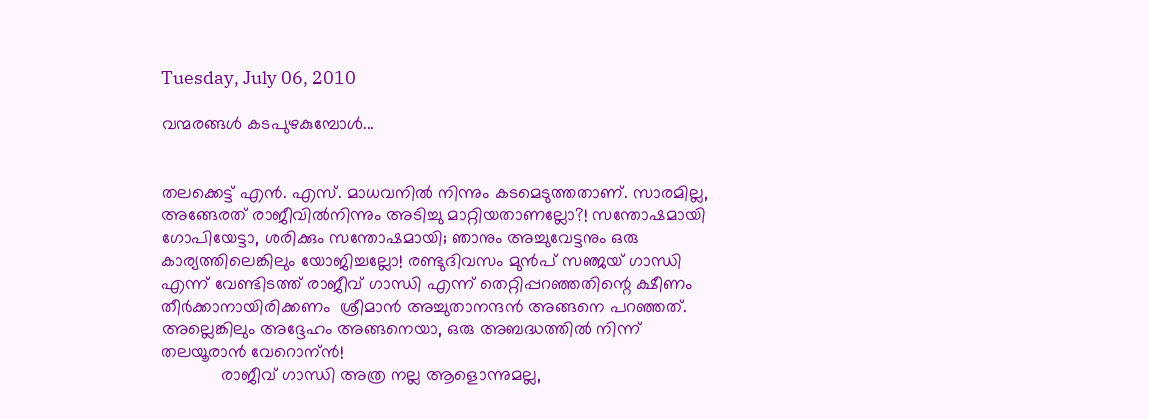Tuesday, July 06, 2010

വന്മരങ്ങള്‍ കടപുഴകുമ്പോള്‍...


തലക്കെട്ട്‌ എന്‍. എസ്. മാധവനില്‍ നിന്നും കടമെടുത്തതാണ്. സാരമില്ല, അങ്ങേരത് രാജീവില്‍നിന്നും അടിച്ചു മാറ്റിയതാണല്ലോ?! സന്തോഷമായി ഗോപിയേട്ടാ, ശരിക്കും സന്തോഷമായി; ഞാനും അച്ചുവേട്ടനും ഒരു കാര്യത്തിലെങ്കിലും യോജിച്ചല്ലോ! രണ്ടുദിവസം മുന്‍പ്‌ സഞ്ജയ്‌ ഗാന്ധി എന്ന് വേണ്ടിടത്ത് രാജീവ്‌ ഗാന്ധി എന്ന് തെറ്റിപ്പറഞ്ഞതിന്റെ ക്ഷീണം തീര്‍ക്കാനായിരിക്കണം  ശ്രീമാന്‍ അച്ചുതാനന്ദന്‍ അങ്ങനെ പറഞ്ഞത്. അല്ലെങ്കിലും അദ്ദേഹം അങ്ങനെയാ, ഒരു അബദ്ധത്തില്‍ നിന്ന് തലയൂരാന്‍ വേറൊന്ന്‍!
            രാജീവ്‌ ഗാന്ധി അത്ര നല്ല ആളൊന്നുമല്ല,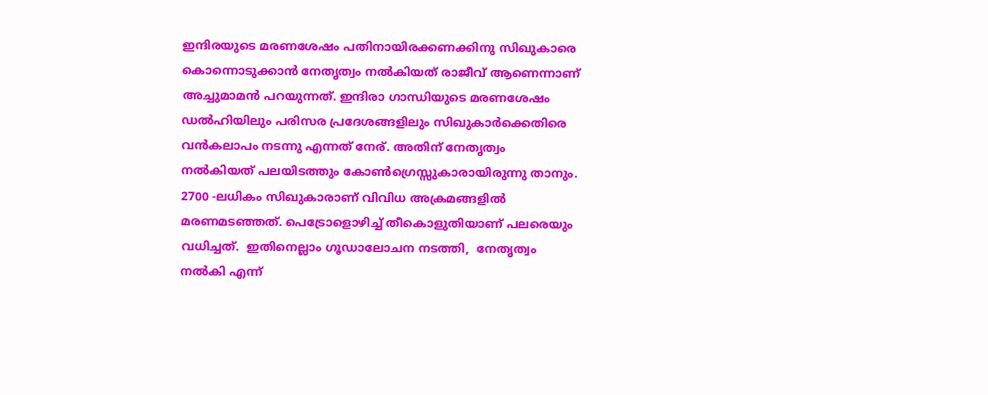ഇന്ദിരയുടെ മരണശേഷം പതിനായിരക്കണക്കിനു സിഖുകാരെ കൊന്നൊടുക്കാന്‍ നേതൃത്വം നല്‍കിയത് രാജീവ് ആണെന്നാണ്‌ അച്ചുമാമന്‍ പറയുന്നത്. ഇന്ദിരാ ഗാന്ധിയുടെ മരണശേഷം ഡല്‍ഹിയിലും പരിസര പ്രദേശങ്ങളിലും സിഖുകാര്‍ക്കെതിരെ വന്‍കലാപം നടന്നു എന്നത് നേര്. അതിന് നേതൃത്വം നല്‍കിയത് പലയിടത്തും കോണ്‍ഗ്രെസ്സുകാരായിരുന്നു താനും. 2700 -ലധികം സിഖുകാരാണ് വിവിധ അക്രമങ്ങളില്‍ മരണമടഞ്ഞത്. പെട്രോളൊഴിച്ച് തീകൊളുതിയാണ് പലരെയും വധിച്ചത്.  ഇതിനെല്ലാം ഗൂഡാലോചന നടത്തി,  നേതൃത്വം നല്‍കി എന്ന്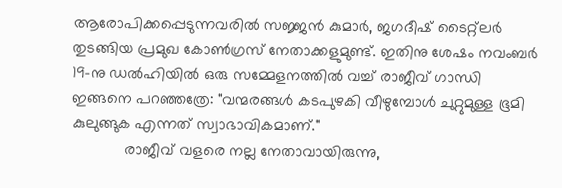ആരോപിക്കപ്പെടുന്നവരില്‍ സജ്ജന്‍ കുമാര്‍, ജഗദീഷ് ടൈറ്റ്ലര്‍ തുടങ്ങിയ പ്രമുഖ കോണ്‍ഗ്രസ് നേതാക്കളുമുണ്ട്. ഇതിനു ശേഷം നവംബര്‍ 19-നു ഡല്‍ഹിയില്‍ ഒരു സമ്മേളനത്തില്‍ വച്ച് രാജീവ്‌ ഗാന്ധി ഇങ്ങനെ പറഞ്ഞത്രേ: "വന്മരങ്ങള്‍ കടപുഴകി വീഴുമ്പോള്‍ ചുറ്റുമുള്ള ഭൂമി കുലുങ്ങുക എന്നത് സ്വാഭാവികമാണ്."
            രാജീവ്‌ വളരെ നല്ല നേതാവായിരുന്നു,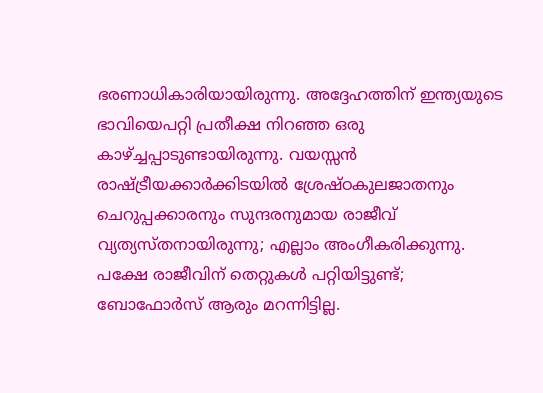ഭരണാധികാരിയായിരുന്നു. അദ്ദേഹത്തിന് ഇന്ത്യയുടെ ഭാവിയെപറ്റി പ്രതീക്ഷ നിറഞ്ഞ ഒരു കാഴ്ച്ചപ്പാടുണ്ടായിരുന്നു. വയസ്സന്‍ രാഷ്ട്രീയക്കാര്‍ക്കിടയില്‍ ശ്രേഷ്ഠകുലജാതനും  ചെറുപ്പക്കാരനും സുന്ദരനുമായ രാജീവ് വ്യത്യസ്തനായിരുന്നു; എല്ലാം അംഗീകരിക്കുന്നു. പക്ഷേ രാജീവിന് തെറ്റുകള്‍ പറ്റിയിട്ടുണ്ട്; ബോഫോര്‍സ് ആരും മറന്നിട്ടില്ല.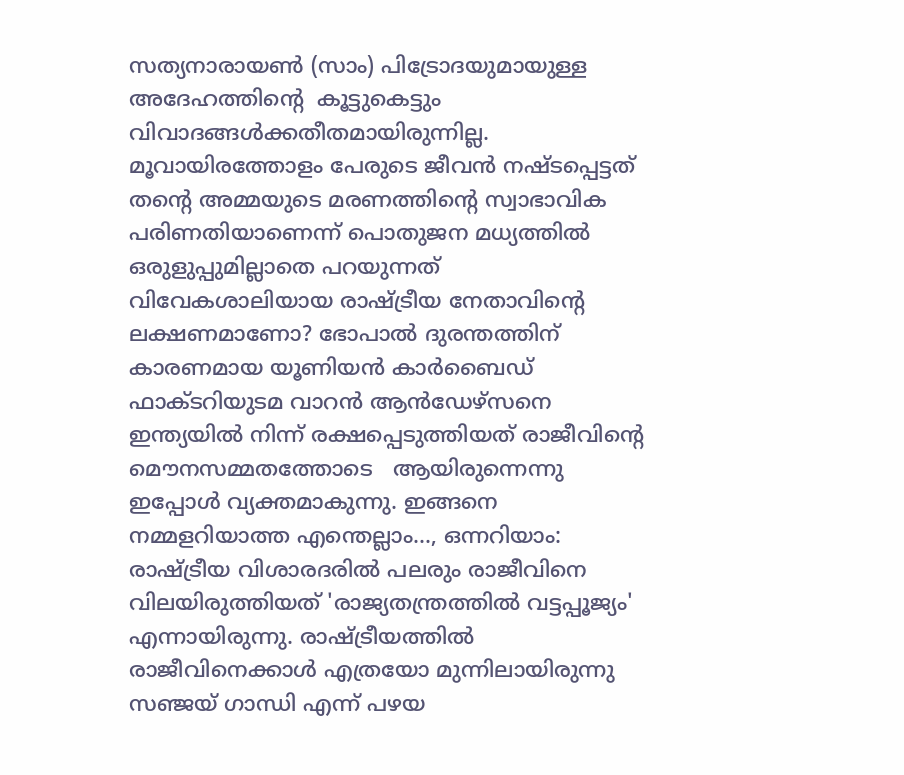സത്യനാരായണ്‍ (സാം) പിട്രോദയുമായുള്ള അദേഹത്തിന്റെ  കൂട്ടുകെട്ടും വിവാദങ്ങള്‍ക്കതീതമായിരുന്നില്ല. മൂവായിരത്തോളം പേരുടെ ജീവന്‍ നഷ്ടപ്പെട്ടത് തന്റെ അമ്മയുടെ മരണത്തിന്റെ സ്വാഭാവിക പരിണതിയാണെന്ന് പൊതുജന മധ്യത്തില്‍ ഒരുളുപ്പുമില്ലാതെ പറയുന്നത് വിവേകശാലിയായ രാഷ്ട്രീയ നേതാവിന്റെ ലക്ഷണമാണോ? ഭോപാല്‍ ദുരന്തത്തിന് കാരണമായ യൂണിയന്‍ കാര്‍ബൈഡ് ഫാക്ടറിയുടമ വാറന്‍ ആന്‍ഡേഴ്സനെ ഇന്ത്യയില്‍ നിന്ന് രക്ഷപ്പെടുത്തിയത് രാജീവിന്റെ മൌനസമ്മതത്തോടെ   ആയിരുന്നെന്നു ഇപ്പോള്‍ വ്യക്തമാകുന്നു. ഇങ്ങനെ നമ്മളറിയാത്ത എന്തെല്ലാം..., ഒന്നറിയാം: രാഷ്ട്രീയ വിശാരദരില്‍ പലരും രാജീവിനെ വിലയിരുത്തിയത് 'രാജ്യതന്ത്രത്തില്‍ വട്ടപ്പൂജ്യം' എന്നായിരുന്നു. രാഷ്ട്രീയത്തില്‍ രാജീവിനെക്കാള്‍ എത്രയോ മുന്നിലായിരുന്നു സഞ്ജയ്‌ ഗാന്ധി എന്ന് പഴയ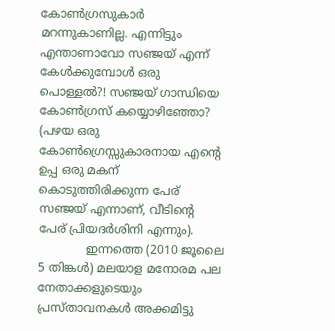കോണ്‍ഗ്രസുകാര്‍ മറന്നുകാണില്ല. എന്നിട്ടും എന്താണാവോ സഞ്ജയ്‌ എന്ന് കേള്‍ക്കുമ്പോള്‍ ഒരു പൊള്ളല്‍?! സഞ്ജയ്‌ ഗാന്ധിയെ  കോണ്‍ഗ്രസ് കയ്യൊഴിഞ്ഞോ? (പഴയ ഒരു കോണ്‍ഗ്രെസ്സുകാരനായ എന്റെ ഉപ്പ ഒരു മകന് കൊടുത്തിരിക്കുന്ന പേര് സഞ്ജയ്‌ എന്നാണ്, വീടിന്റെ പേര് പ്രിയദര്‍ശിനി എന്നും).
             ഇന്നത്തെ (2010 ജൂലൈ 5 തിങ്കള്‍) മലയാള മനോരമ പല നേതാക്കളുടെയും പ്രസ്താവനകള്‍ അക്കമിട്ടു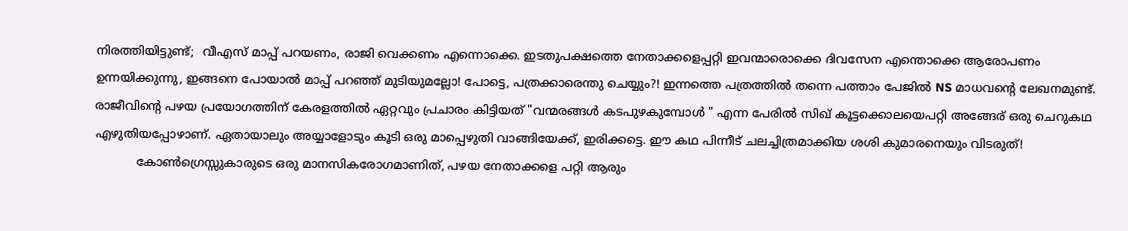നിരത്തിയിട്ടുണ്ട്;  വീഎസ് മാപ്പ് പറയണം, രാജി വെക്കണം എന്നൊക്കെ. ഇടതുപക്ഷത്തെ നേതാക്കളെപ്പറ്റി ഇവന്മാരൊക്കെ ദിവസേന എന്തൊക്കെ ആരോപണം ഉന്നയിക്കുന്നു, ഇങ്ങനെ പോയാല്‍ മാപ്പ് പറഞ്ഞ് മുടിയുമല്ലോ! പോട്ടെ, പത്രക്കാരെന്തു ചെയ്യും?! ഇന്നത്തെ പത്രത്തില്‍ തന്നെ പത്താം പേജില്‍ NS മാധവന്റെ ലേഖനമുണ്ട്. രാജീവിന്റെ പഴയ പ്രയോഗത്തിന് കേരളത്തില്‍ ഏറ്റവും പ്രചാരം കിട്ടിയത് "വന്മരങ്ങള്‍ കടപുഴകുമ്പോള്‍ " എന്ന പേരില്‍ സിഖ് കൂട്ടക്കൊലയെപറ്റി അങ്ങേര് ഒരു ചെറുകഥ എഴുതിയപ്പോഴാണ്. ഏതായാലും അയ്യാളോടും കൂടി ഒരു മാപ്പെഴുതി വാങ്ങിയേക്ക്, ഇരിക്കട്ടെ. ഈ കഥ പിന്നീട് ചലച്ചിത്രമാക്കിയ ശശി കുമാരനെയും വിടരുത്!
           കോണ്‍ഗ്രെസ്സുകാരുടെ ഒരു മാനസികരോഗമാണിത്, പഴയ നേതാക്കളെ പറ്റി ആരും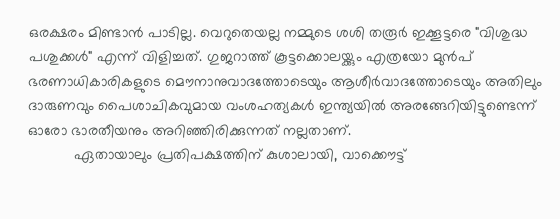ഒരക്ഷരം മിണ്ടാന്‍ പാടില്ല. വെറുതെയല്ല നമ്മുടെ ശശി തരൂര്‍ ഇക്കൂട്ടരെ "വിശുദ്ധ പശുക്കള്‍" എന്ന് വിളിച്ചത്. ഗുജറാത്ത് കൂട്ടക്കൊലയ്ക്കും എത്രയോ മുന്‍പ്‌ ഭരണാധികാരികളുടെ മൌനാനുവാദത്തോടെയും ആശീര്‍വാദത്തോടെയും അതിലും  ദാരുണവും പൈശാചികവുമായ വംശഹത്യകള്‍ ഇന്ത്യയില്‍ അരങ്ങേറിയിട്ടുണ്ടെന്ന് ഓരോ ഭാരതീയനും അറിഞ്ഞിരിക്കുന്നത് നല്ലതാണ്.
           ഏതായാലും പ്രതിപക്ഷത്തിന് കുശാലായി, വാക്കൌട്ട്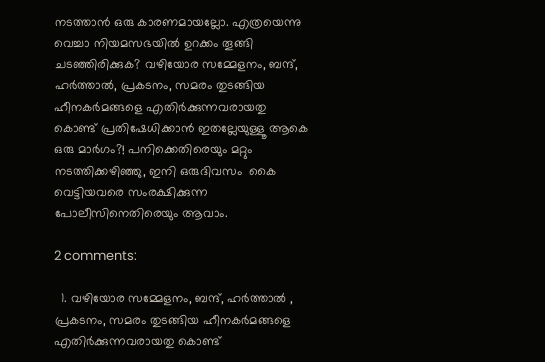നടത്താന്‍ ഒരു കാരണമായല്ലോ. എത്രയെന്നു വെച്ചാ നിയമസഭയില്‍ ഉറക്കം തൂങ്ങി ചടഞ്ഞിരിക്കുക? വഴിയോര സമ്മേളനം, ബന്ദ്‌, ഹര്‍ത്താല്‍, പ്രകടനം, സമരം തുടങ്ങിയ ഹീനകര്‍മങ്ങളെ എതിര്‍ക്കുന്നവരായതു കൊണ്ട് പ്രതിഷേധിക്കാന്‍ ഇതല്ലേയുള്ളൂ ആകെ ഒരു മാര്‍ഗം?! പനിക്കെതിരെയും മറ്റും നടത്തിക്കഴിഞ്ഞു, ഇനി ഒരുദിവസം  കൈ വെട്ടിയവരെ സംരക്ഷിക്കുന്ന പോലീസിനെതിരെയും ആവാം.

2 comments:

  1. വഴിയോര സമ്മേളനം, ബന്ദ്‌, ഹര്‍ത്താല്‍ , പ്രകടനം, സമരം തുടങ്ങിയ ഹീനകര്‍മങ്ങളെ എതിര്‍ക്കുന്നവരായതു കൊണ്ട്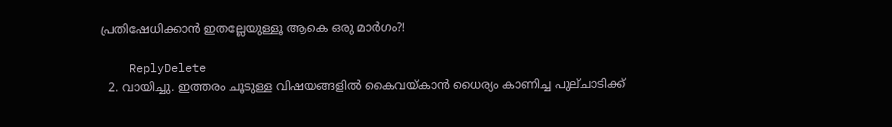പ്രതിഷേധിക്കാന്‍ ഇതല്ലേയുള്ളൂ ആകെ ഒരു മാര്‍ഗം?!

    ReplyDelete
  2. വായിച്ചു. ഇത്തരം ചൂടുള്ള വിഷയങ്ങളില്‍ കൈവയ്കാന്‍ ധൈര്യം കാണിച്ച പുല്ചാടിക്ക്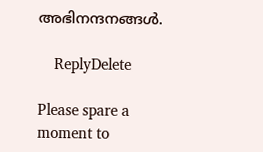അഭിനന്ദനങ്ങള്‍.

    ReplyDelete

Please spare a moment to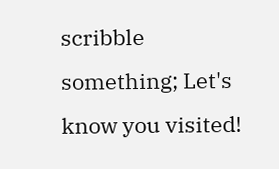scribble something; Let's know you visited!